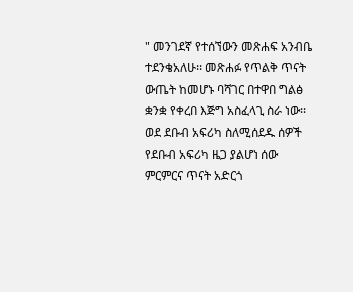" መንገደኛ የተሰኘውን መጽሐፍ አንብቤ ተደንቄአለሁ፡፡ መጽሐፉ የጥልቅ ጥናት ውጤት ከመሆኑ ባሻገር በተዋበ ግልፅ ቋንቋ የቀረበ እጅግ አስፈላጊ ስራ ነው፡፡ ወደ ደቡብ አፍሪካ ስለሚሰደዱ ሰዎች የደቡብ አፍሪካ ዜጋ ያልሆነ ሰው ምርምርና ጥናት አድርጎ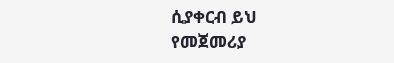ሲያቀርብ ይህ የመጀመሪያ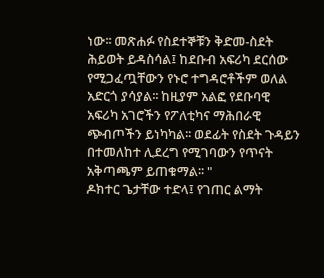ነው፡፡ መጽሐፉ የስደተኞቹን ቅድመ-ስደት ሕይወት ይዳስሳል፤ ከደቡብ አፍሪካ ደርሰው የሚጋፈጧቸውን የኑሮ ተግዳሮቶችም ወለል አድርጎ ያሳያል፡፡ ከዚያም አልፎ የደቡባዊ አፍሪካ አገሮችን የፖለቲካና ማሕበራዊ ጭብጦችን ይነካካል፡፡ ወደፊት የስደት ጉዳይን በተመለከተ ሊደረግ የሚገባውን የጥናት አቅጣጫም ይጠቁማል፡፡ "
ዶክተር ጌታቸው ተድላ፤ የገጠር ልማት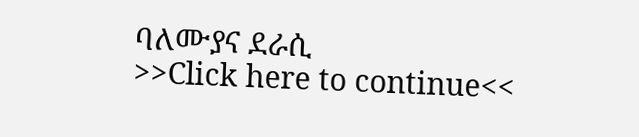ባለሙያና ደራሲ
>>Click here to continue<<